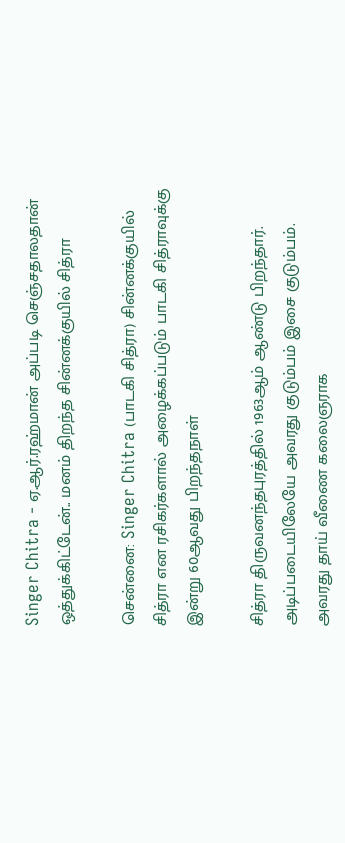Singer Chitra - ஏ.ஆர்.ரஹ்மான் அப்படி செஞ்சதாலதான் ஒத்துக்கிட்டேன்.. மனம் திறந்த சின்னக்குயில் சித்ரா

சென்னை: Singer Chitra (பாடகி சித்ரா) சின்னக்குயில் சித்ரா என ரசிகர்களால் அழைக்கப்படும் பாடகி சித்ராவுக்கு இன்று 60ஆவது பிறந்தநாள்

சித்ரா திருவனந்தபுரத்தில் 1963ஆம் ஆண்டு பிறந்தார். அடிப்படையிலேயே அவரது குடும்பம் இசை குடும்பம். அவரது தாய் வீணை கலைஞராக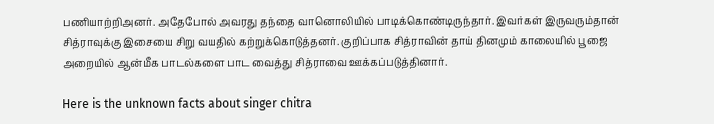பணியாற்றிஅனர். அதேபோல் அவரது தந்தை வானொலியில் பாடிக்கொண்டிருந்தார். இவர்கள் இருவரும்தான் சித்ராவுக்கு இசையை சிறு வயதில் கற்றுக்கொடுத்தனர். குறிப்பாக சித்ராவின் தாய் தினமும் காலையில் பூஜை அறையில் ஆன்மீக பாடல்களை பாட வைத்து சித்ராவை ஊக்கப்படுத்தினார்.

Here is the unknown facts about singer chitra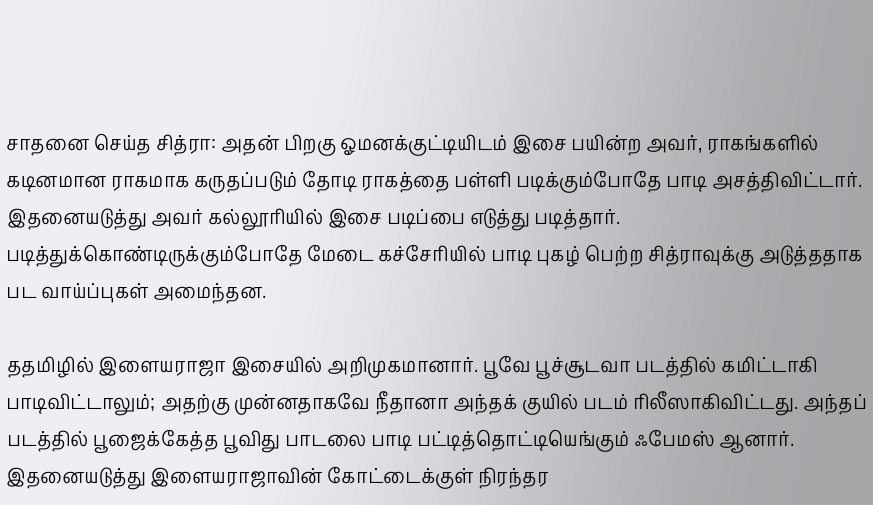சாதனை செய்த சித்ரா: அதன் பிறகு ஓமனக்குட்டியிடம் இசை பயின்ற அவர், ராகங்களில் கடினமான ராகமாக கருதப்படும் தோடி ராகத்தை பள்ளி படிக்கும்போதே பாடி அசத்திவிட்டார். இதனையடுத்து அவர் கல்லூரியில் இசை படிப்பை எடுத்து படித்தார். படித்துக்கொண்டிருக்கும்போதே மேடை கச்சேரியில் பாடி புகழ் பெற்ற சித்ராவுக்கு அடுத்ததாக பட வாய்ப்புகள் அமைந்தன.

ததமிழில் இளையராஜா இசையில் அறிமுகமானார். பூவே பூச்சூடவா படத்தில் கமிட்டாகி பாடிவிட்டாலும்; அதற்கு முன்னதாகவே நீதானா அந்தக் குயில் படம் ரிலீஸாகிவிட்டது. அந்தப் படத்தில் பூஜைக்கேத்த பூவிது பாடலை பாடி பட்டித்தொட்டியெங்கும் ஃபேமஸ் ஆனார். இதனையடுத்து இளையராஜாவின் கோட்டைக்குள் நிரந்தர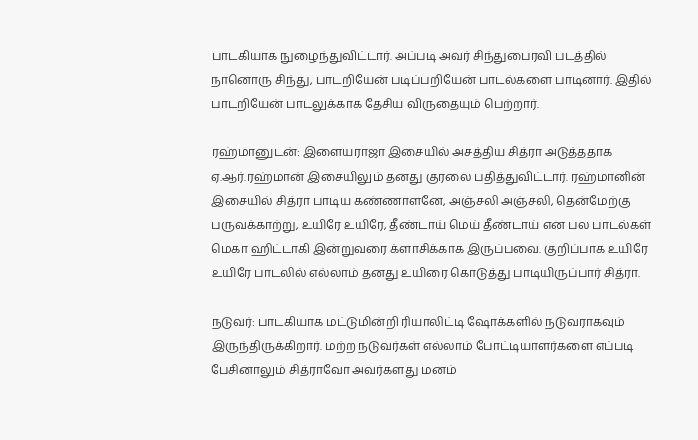பாடகியாக நுழைந்துவிட்டார். அப்படி அவர் சிந்துபைரவி படத்தில் நானொரு சிந்து, பாடறியேன் படிப்பறியேன் பாடல்களை பாடினார். இதில் பாடறியேன் பாடலுக்காக தேசிய விருதையும் பெற்றார்.

ரஹ்மானுடன்: இளையராஜா இசையில் அசத்திய சித்ரா அடுத்ததாக ஏ.ஆர்.ரஹ்மான் இசையிலும் தனது குரலை பதித்துவிட்டார். ரஹ்மானின் இசையில் சித்ரா பாடிய கண்ணாளனே, அஞ்சலி அஞ்சலி, தென்மேற்கு பருவக்காற்று, உயிரே உயிரே, தீண்டாய் மெய் தீண்டாய் என பல பாடல்கள் மெகா ஹிட்டாகி இன்றுவரை க்ளாசிக்காக இருப்பவை. குறிப்பாக உயிரே உயிரே பாடலில் எல்லாம் தனது உயிரை கொடுத்து பாடியிருப்பார் சித்ரா.

நடுவர்: பாடகியாக மட்டுமின்றி ரியாலிட்டி ஷோக்களில் நடுவராகவும் இருந்திருக்கிறார். மற்ற நடுவர்கள் எல்லாம் போட்டியாளர்களை எப்படி பேசினாலும் சித்ராவோ அவர்களது மனம்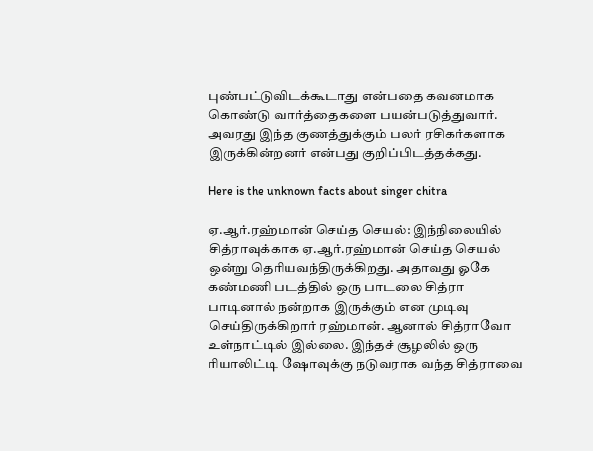புண்பட்டுவிடக்கூடாது என்பதை கவனமாக கொண்டு வார்த்தைகளை பயன்படுத்துவார். அவரது இந்த குணத்துக்கும் பலர் ரசிகர்களாக இருக்கின்றனர் என்பது குறிப்பிடத்தக்கது.

Here is the unknown facts about singer chitra

ஏ.ஆர்.ரஹ்மான் செய்த செயல்: இந்நிலையில் சித்ராவுக்காக ஏ.ஆர்.ரஹ்மான் செய்த செயல் ஒன்று தெரியவந்திருக்கிறது. அதாவது ஓகே கண்மணி படத்தில் ஒரு பாடலை சித்ரா பாடினால் நன்றாக இருக்கும் என முடிவு செய்திருக்கிறார் ரஹ்மான். ஆனால் சித்ராவோ உள்நாட்டில் இல்லை. இந்தச் சூழலில் ஒரு ரியாலிட்டி ஷோவுக்கு நடுவராக வந்த சித்ராவை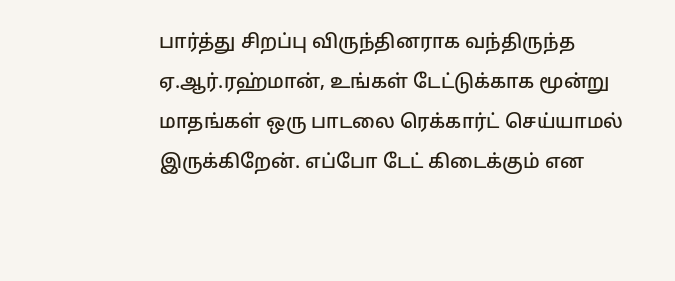பார்த்து சிறப்பு விருந்தினராக வந்திருந்த ஏ.ஆர்.ரஹ்மான், உங்கள் டேட்டுக்காக மூன்று மாதங்கள் ஒரு பாடலை ரெக்கார்ட் செய்யாமல் இருக்கிறேன். எப்போ டேட் கிடைக்கும் என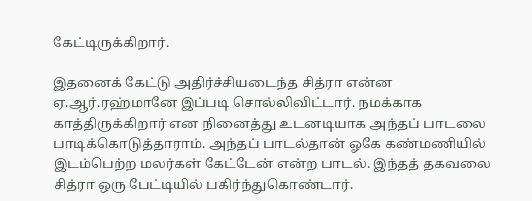கேட்டிருக்கிறார்.

இதனைக் கேட்டு அதிர்ச்சியடைந்த சித்ரா என்ன ஏ.ஆர்.ரஹ்மானே இப்படி சொல்லிவிட்டார். நமக்காக காத்திருக்கிறார் என நினைத்து உடனடியாக அந்தப் பாடலை பாடிக்கொடுத்தாராம். அந்தப் பாடல்தான் ஓகே கண்மணியில் இடம்பெற்ற மலர்கள் கேட்டேன் என்ற பாடல். இந்தத் தகவலை சித்ரா ஒரு பேட்டியில் பகிர்ந்துகொண்டார்.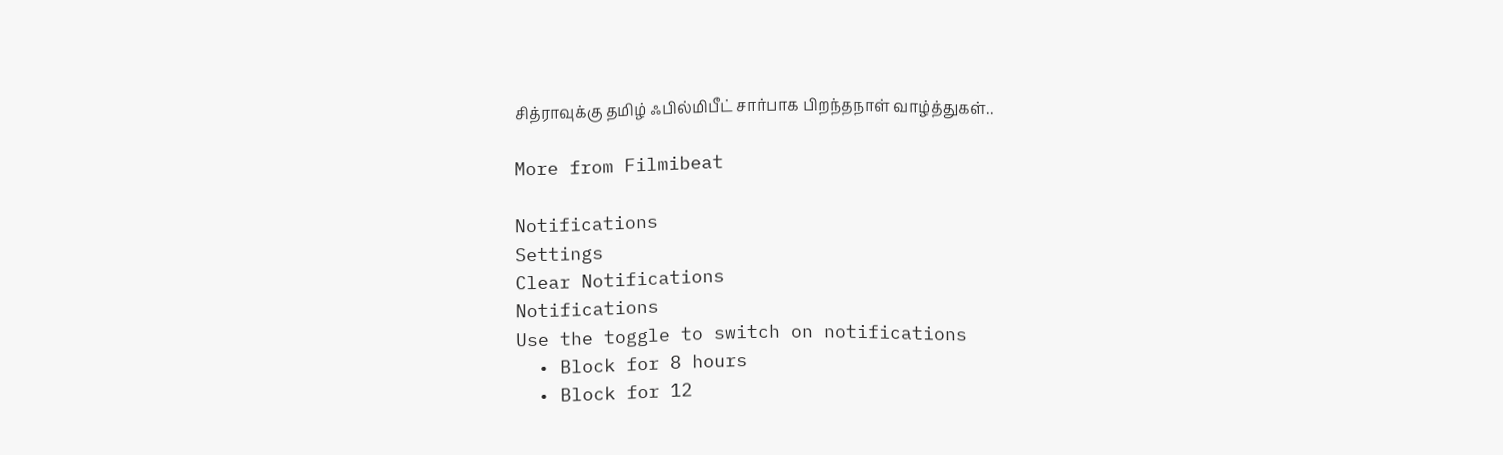சித்ராவுக்கு தமிழ் ஃபில்மிபீட் சார்பாக பிறந்தநாள் வாழ்த்துகள்..

More from Filmibeat

Notifications
Settings
Clear Notifications
Notifications
Use the toggle to switch on notifications
  • Block for 8 hours
  • Block for 12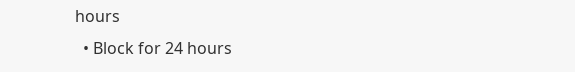hours
  • Block for 24 hours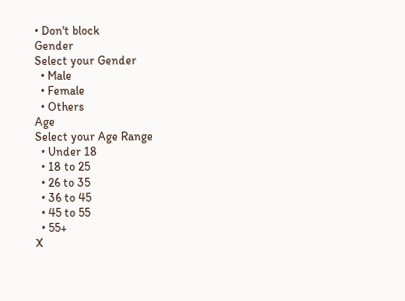• Don't block
Gender
Select your Gender
  • Male
  • Female
  • Others
Age
Select your Age Range
  • Under 18
  • 18 to 25
  • 26 to 35
  • 36 to 45
  • 45 to 55
  • 55+
X